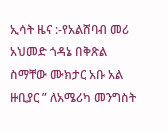ኢሳት ዜና :-የአልሸባብ መሪ አህመድ ጎዳኔ በቅጽል ስማቸው ሙክታር አቡ አል ዙቢያር ” ለአሜሪካ መንግስት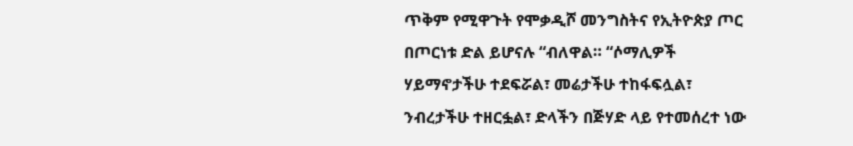ጥቅም የሚዋጉት የሞቃዲሾ መንግስትና የኢትዮጵያ ጦር በጦርነቱ ድል ይሆናሉ “ብለዋል። “ሶማሊዎች ሃይማኖታችሁ ተደፍሯል፣ መሬታችሁ ተከፋፍሏል፣ ንብረታችሁ ተዘርፏል፣ ድላችን በጅሃድ ላይ የተመሰረተ ነው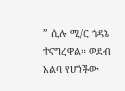” ሲሉ ሚ/ር ጎዳኔ ተናግረዋል። ወደብ አልባ የሆነችው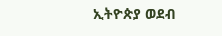ኢትዮጵያ ወደብ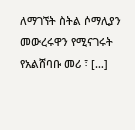ለማገኘት ስትል ሶማሊያን መውረሩዋን የሚናገሩት የአልሸባቡ መሪ ፣ […]